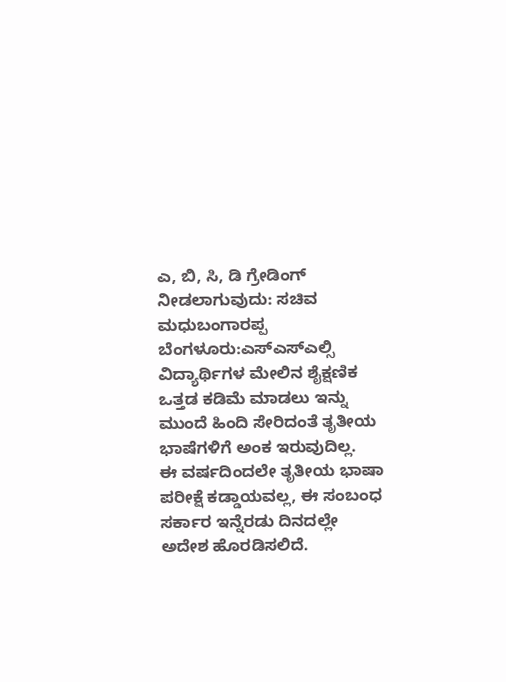ಎ, ಬಿ, ಸಿ, ಡಿ ಗ್ರೇಡಿಂಗ್ ನೀಡಲಾಗುವುದು: ಸಚಿವ ಮಧುಬಂಗಾರಪ್ಪ
ಬೆಂಗಳೂರು:ಎಸ್ಎಸ್ಎಲ್ಸಿ ವಿದ್ಯಾರ್ಥಿಗಳ ಮೇಲಿನ ಶೈಕ್ಷಣಿಕ ಒತ್ತಡ ಕಡಿಮೆ ಮಾಡಲು ಇನ್ನು ಮುಂದೆ ಹಿಂದಿ ಸೇರಿದಂತೆ ತೃತೀಯ ಭಾಷೆಗಳಿಗೆ ಅಂಕ ಇರುವುದಿಲ್ಲ.
ಈ ವರ್ಷದಿಂದಲೇ ತೃತೀಯ ಭಾಷಾ ಪರೀಕ್ಷೆ ಕಡ್ಡಾಯವಲ್ಲ, ಈ ಸಂಬಂಧ ಸರ್ಕಾರ ಇನ್ನೆರಡು ದಿನದಲ್ಲೇ ಅದೇಶ ಹೊರಡಿಸಲಿದೆ.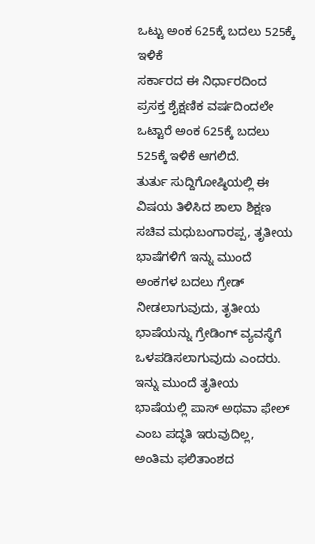ಒಟ್ಟು ಅಂಕ 625ಕ್ಕೆ ಬದಲು 525ಕ್ಕೆ ಇಳಿಕೆ
ಸರ್ಕಾರದ ಈ ನಿರ್ಧಾರದಿಂದ ಪ್ರಸಕ್ತ ಶೈಕ್ಷಣಿಕ ವರ್ಷದಿಂದಲೇ ಒಟ್ಟಾರೆ ಅಂಕ 625ಕ್ಕೆ ಬದಲು 525ಕ್ಕೆ ಇಳಿಕೆ ಆಗಲಿದೆ.
ತುರ್ತು ಸುದ್ದಿಗೋಷ್ಠಿಯಲ್ಲಿ ಈ ವಿಷಯ ತಿಳಿಸಿದ ಶಾಲಾ ಶಿಕ್ಷಣ ಸಚಿವ ಮಧುಬಂಗಾರಪ್ಪ, ತೃತೀಯ ಭಾಷೆಗಳಿಗೆ ಇನ್ನು ಮುಂದೆ ಅಂಕಗಳ ಬದಲು ಗ್ರೇಡ್ ನೀಡಲಾಗುವುದು, ತೃತೀಯ ಭಾಷೆಯನ್ನು ಗ್ರೇಡಿಂಗ್ ವ್ಯವಸ್ಥೆಗೆ ಒಳಪಡಿಸಲಾಗುವುದು ಎಂದರು.
ಇನ್ನು ಮುಂದೆ ತೃತೀಯ ಭಾಷೆಯಲ್ಲಿ ಪಾಸ್ ಅಥವಾ ಫೇಲ್ ಎಂಬ ಪದ್ಧತಿ ಇರುವುದಿಲ್ಲ, ಅಂತಿಮ ಫಲಿತಾಂಶದ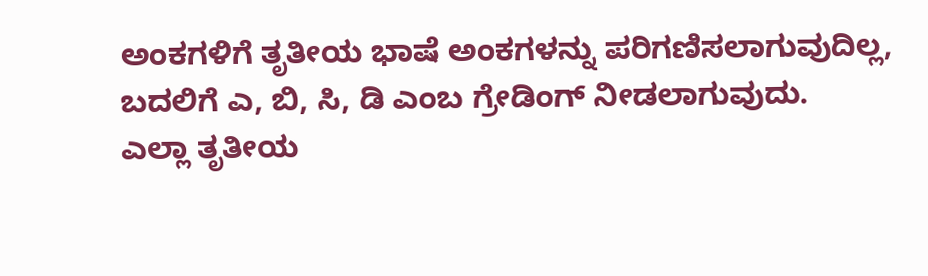ಅಂಕಗಳಿಗೆ ತೃತೀಯ ಭಾಷೆ ಅಂಕಗಳನ್ನು ಪರಿಗಣಿಸಲಾಗುವುದಿಲ್ಲ, ಬದಲಿಗೆ ಎ, ಬಿ, ಸಿ, ಡಿ ಎಂಬ ಗ್ರೇಡಿಂಗ್ ನೀಡಲಾಗುವುದು.
ಎಲ್ಲಾ ತೃತೀಯ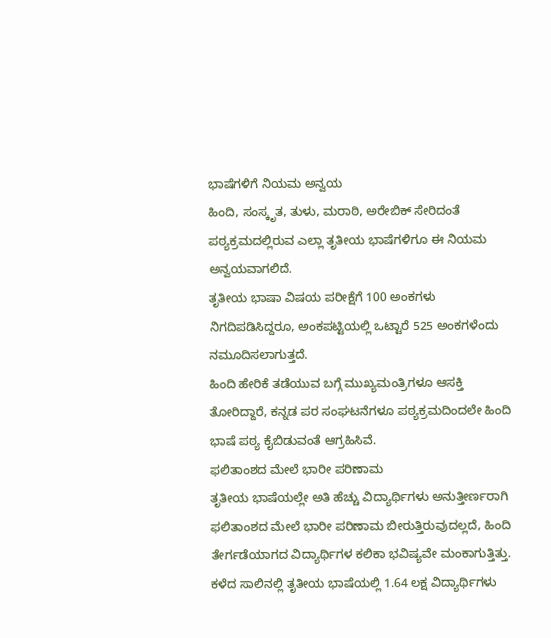ಭಾಷೆಗಳಿಗೆ ನಿಯಮ ಅನ್ವಯ
ಹಿಂದಿ, ಸಂಸ್ಕೃತ, ತುಳು, ಮರಾಠಿ, ಅರೇಬಿಕ್ ಸೇರಿದಂತೆ ಪಠ್ಯಕ್ರಮದಲ್ಲಿರುವ ಎಲ್ಲಾ ತೃತೀಯ ಭಾಷೆಗಳಿಗೂ ಈ ನಿಯಮ ಅನ್ವಯವಾಗಲಿದೆ.
ತೃತೀಯ ಭಾಷಾ ವಿಷಯ ಪರೀಕ್ಷೆಗೆ 100 ಅಂಕಗಳು ನಿಗದಿಪಡಿಸಿದ್ದರೂ, ಅಂಕಪಟ್ಟಿಯಲ್ಲಿ ಒಟ್ಟಾರೆ 525 ಅಂಕಗಳೆಂದು ನಮೂದಿಸಲಾಗುತ್ತದೆ.
ಹಿಂದಿ ಹೇರಿಕೆ ತಡೆಯುವ ಬಗ್ಗೆ ಮುಖ್ಯಮಂತ್ರಿಗಳೂ ಆಸಕ್ತಿ ತೋರಿದ್ದಾರೆ, ಕನ್ನಡ ಪರ ಸಂಘಟನೆಗಳೂ ಪಠ್ಯಕ್ರಮದಿಂದಲೇ ಹಿಂದಿ ಭಾಷೆ ಪಠ್ಯ ಕೈಬಿಡುವಂತೆ ಆಗ್ರಹಿಸಿವೆ.
ಫಲಿತಾಂಶದ ಮೇಲೆ ಭಾರೀ ಪರಿಣಾಮ
ತೃತೀಯ ಭಾಷೆಯಲ್ಲೇ ಅತಿ ಹೆಚ್ಚು ವಿದ್ಯಾರ್ಥಿಗಳು ಅನುತ್ತೀರ್ಣರಾಗಿ ಫಲಿತಾಂಶದ ಮೇಲೆ ಭಾರೀ ಪರಿಣಾಮ ಬೀರುತ್ತಿರುವುದಲ್ಲದೆ, ಹಿಂದಿ ತೇರ್ಗಡೆಯಾಗದ ವಿದ್ಯಾರ್ಥಿಗಳ ಕಲಿಕಾ ಭವಿಷ್ಯವೇ ಮಂಕಾಗುತ್ತಿತ್ತು.
ಕಳೆದ ಸಾಲಿನಲ್ಲಿ ತೃತೀಯ ಭಾಷೆಯಲ್ಲಿ 1.64 ಲಕ್ಷ ವಿದ್ಯಾರ್ಥಿಗಳು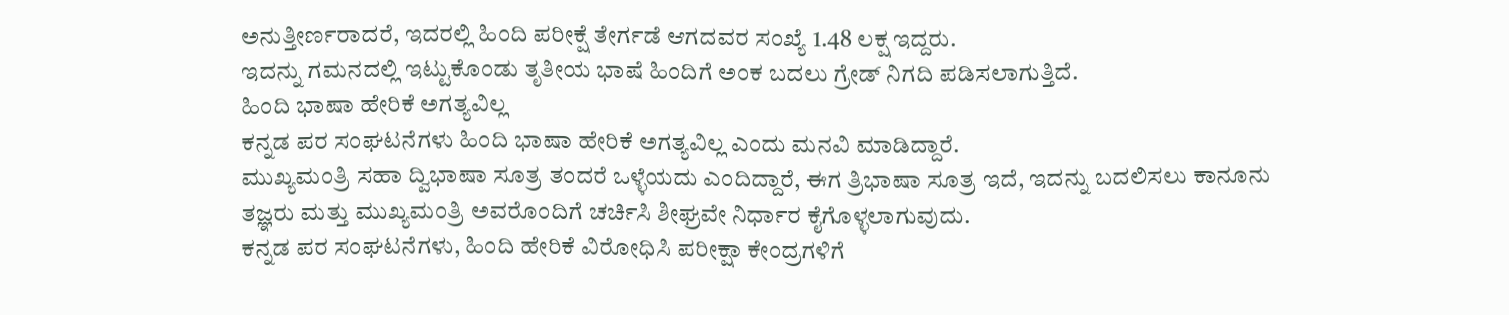ಅನುತ್ತೀರ್ಣರಾದರೆ, ಇದರಲ್ಲಿ ಹಿಂದಿ ಪರೀಕ್ಷೆ ತೇರ್ಗಡೆ ಆಗದವರ ಸಂಖ್ಯೆ 1.48 ಲಕ್ಷ ಇದ್ದರು.
ಇದನ್ನು ಗಮನದಲ್ಲಿ ಇಟ್ಟುಕೊಂಡು ತೃತೀಯ ಭಾಷೆ ಹಿಂದಿಗೆ ಅಂಕ ಬದಲು ಗ್ರೇಡ್ ನಿಗದಿ ಪಡಿಸಲಾಗುತ್ತಿದೆ.
ಹಿಂದಿ ಭಾಷಾ ಹೇರಿಕೆ ಅಗತ್ಯವಿಲ್ಲ
ಕನ್ನಡ ಪರ ಸಂಘಟನೆಗಳು ಹಿಂದಿ ಭಾಷಾ ಹೇರಿಕೆ ಅಗತ್ಯವಿಲ್ಲ ಎಂದು ಮನವಿ ಮಾಡಿದ್ದಾರೆ.
ಮುಖ್ಯಮಂತ್ರಿ ಸಹಾ ದ್ವಿಭಾಷಾ ಸೂತ್ರ ತಂದರೆ ಒಳ್ಳೆಯದು ಎಂದಿದ್ದಾರೆ, ಈಗ ತ್ರಿಭಾಷಾ ಸೂತ್ರ ಇದೆ, ಇದನ್ನು ಬದಲಿಸಲು ಕಾನೂನು ತಜ್ಞರು ಮತ್ತು ಮುಖ್ಯಮಂತ್ರಿ ಅವರೊಂದಿಗೆ ಚರ್ಚಿಸಿ ಶೀಘ್ರವೇ ನಿರ್ಧಾರ ಕೈಗೊಳ್ಳಲಾಗುವುದು.
ಕನ್ನಡ ಪರ ಸಂಘಟನೆಗಳು, ಹಿಂದಿ ಹೇರಿಕೆ ವಿರೋಧಿಸಿ ಪರೀಕ್ಷಾ ಕೇಂದ್ರಗಳಿಗೆ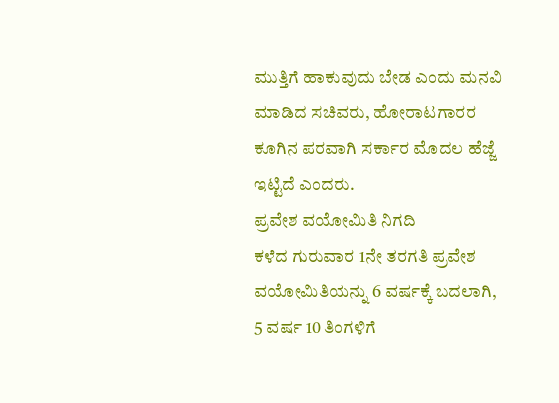ಮುತ್ತಿಗೆ ಹಾಕುವುದು ಬೇಡ ಎಂದು ಮನವಿ ಮಾಡಿದ ಸಚಿವರು, ಹೋರಾಟಗಾರರ ಕೂಗಿನ ಪರವಾಗಿ ಸರ್ಕಾರ ಮೊದಲ ಹೆಜ್ಜೆ ಇಟ್ಟಿದೆ ಎಂದರು.
ಪ್ರವೇಶ ವಯೋಮಿತಿ ನಿಗದಿ
ಕಳೆದ ಗುರುವಾರ 1ನೇ ತರಗತಿ ಪ್ರವೇಶ ವಯೋಮಿತಿಯನ್ನು 6 ವರ್ಷಕ್ಕೆ ಬದಲಾಗಿ, 5 ವರ್ಷ 10 ತಿಂಗಳಿಗೆ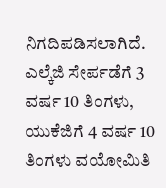ನಿಗದಿಪಡಿಸಲಾಗಿದೆ.
ಎಲ್ಕೆಜಿ ಸೇರ್ಪಡೆಗೆ 3 ವರ್ಷ 10 ತಿಂಗಳು, ಯುಕೆಜಿಗೆ 4 ವರ್ಷ 10 ತಿಂಗಳು ವಯೋಮಿತಿ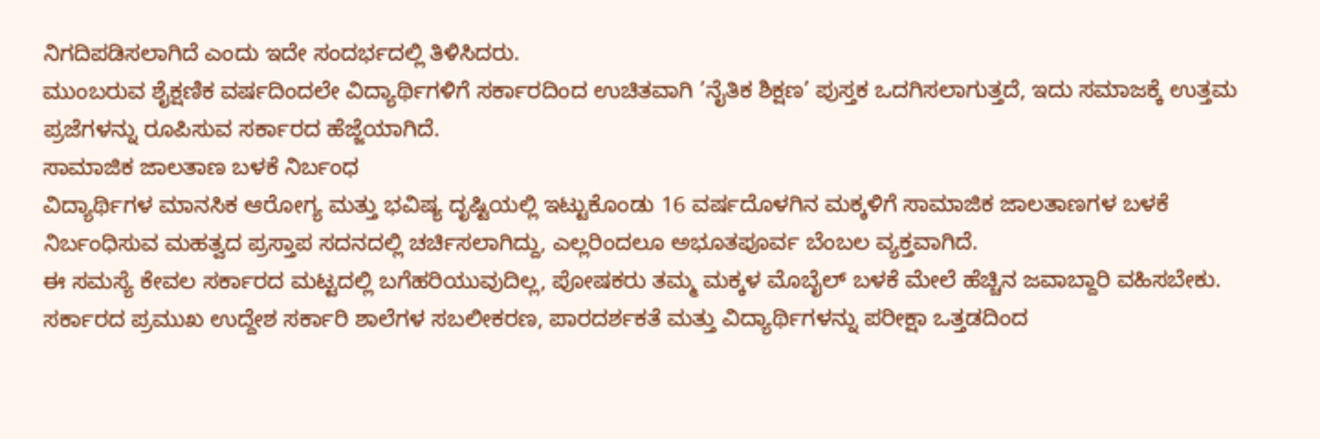ನಿಗದಿಪಡಿಸಲಾಗಿದೆ ಎಂದು ಇದೇ ಸಂದರ್ಭದಲ್ಲಿ ತಿಳಿಸಿದರು.
ಮುಂಬರುವ ಶೈಕ್ಷಣಿಕ ವರ್ಷದಿಂದಲೇ ವಿದ್ಯಾರ್ಥಿಗಳಿಗೆ ಸರ್ಕಾರದಿಂದ ಉಚಿತವಾಗಿ ’ನೈತಿಕ ಶಿಕ್ಷಣ’ ಪುಸ್ತಕ ಒದಗಿಸಲಾಗುತ್ತದೆ, ಇದು ಸಮಾಜಕ್ಕೆ ಉತ್ತಮ ಪ್ರಜೆಗಳನ್ನು ರೂಪಿಸುವ ಸರ್ಕಾರದ ಹೆಜ್ಜೆಯಾಗಿದೆ.
ಸಾಮಾಜಿಕ ಜಾಲತಾಣ ಬಳಕೆ ನಿರ್ಬಂಧ
ವಿದ್ಯಾರ್ಥಿಗಳ ಮಾನಸಿಕ ಆರೋಗ್ಯ ಮತ್ತು ಭವಿಷ್ಯ ದೃಷ್ಟಿಯಲ್ಲಿ ಇಟ್ಟುಕೊಂಡು 16 ವರ್ಷದೊಳಗಿನ ಮಕ್ಕಳಿಗೆ ಸಾಮಾಜಿಕ ಜಾಲತಾಣಗಳ ಬಳಕೆ ನಿರ್ಬಂಧಿಸುವ ಮಹತ್ವದ ಪ್ರಸ್ತಾಪ ಸದನದಲ್ಲಿ ಚರ್ಚಿಸಲಾಗಿದ್ದು, ಎಲ್ಲರಿಂದಲೂ ಅಭೂತಪೂರ್ವ ಬೆಂಬಲ ವ್ಯಕ್ತವಾಗಿದೆ.
ಈ ಸಮಸ್ಯೆ ಕೇವಲ ಸರ್ಕಾರದ ಮಟ್ಟದಲ್ಲಿ ಬಗೆಹರಿಯುವುದಿಲ್ಲ, ಪೋಷಕರು ತಮ್ಮ ಮಕ್ಕಳ ಮೊಬೈಲ್ ಬಳಕೆ ಮೇಲೆ ಹೆಚ್ಚಿನ ಜವಾಬ್ದಾರಿ ವಹಿಸಬೇಕು.
ಸರ್ಕಾರದ ಪ್ರಮುಖ ಉದ್ದೇಶ ಸರ್ಕಾರಿ ಶಾಲೆಗಳ ಸಬಲೀಕರಣ, ಪಾರದರ್ಶಕತೆ ಮತ್ತು ವಿದ್ಯಾರ್ಥಿಗಳನ್ನು ಪರೀಕ್ಷಾ ಒತ್ತಡದಿಂದ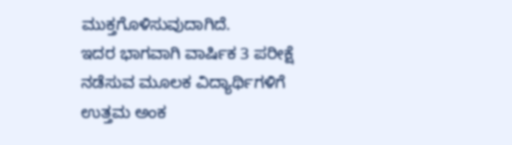ಮುಕ್ತಗೊಳಿಸುವುದಾಗಿದೆ.
ಇದರ ಭಾಗವಾಗಿ ವಾರ್ಷಿಕ 3 ಪರೀಕ್ಷೆ ನಡೆಸುವ ಮೂಲಕ ವಿದ್ಯಾರ್ಥಿಗಳಿಗೆ ಉತ್ತಮ ಅಂಕ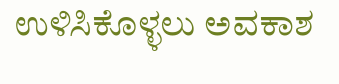ಉಳಿಸಿಕೊಳ್ಳಲು ಅವಕಾಶ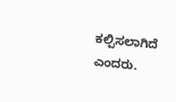ಕಲ್ಪಿಸಲಾಗಿದೆ ಎಂದರು.